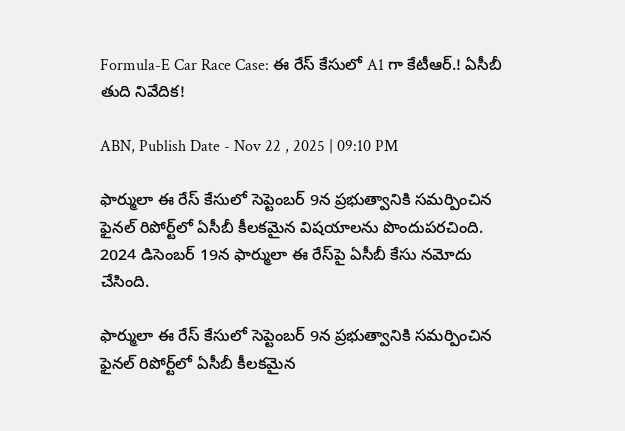Formula-E Car Race Case: ఈ రేస్ కేసులో A1 గా కేటీఆర్.! ఏసీబీ తుది నివేదిక!

ABN, Publish Date - Nov 22 , 2025 | 09:10 PM

ఫార్ములా ఈ రేస్ కేసులో సెప్టెంబర్ 9న ప్రభుత్వానికి సమర్పించిన ఫైనల్ రిపోర్ట్‌లో ఏసీబీ కీలకమైన విషయాలను పొందుపరచింది. 2024 డిసెంబర్ 19న ఫార్ములా ఈ రేస్‌పై ఏసీబీ కేసు నమోదు చేసింది.

ఫార్ములా ఈ రేస్ కేసులో సెప్టెంబర్ 9న ప్రభుత్వానికి సమర్పించిన ఫైనల్ రిపోర్ట్‌లో ఏసీబీ కీలకమైన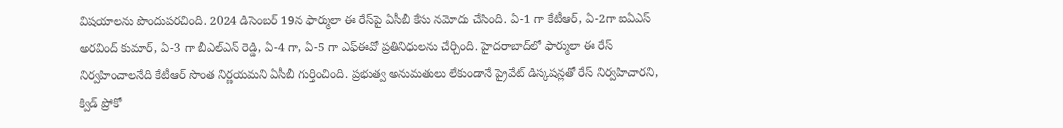విషయాలను పొందుపరచింది. 2024 డిసెంబర్ 19న ఫార్ములా ఈ రేస్‌పై ఏసీబీ కేసు నమోదు చేసింది. ఏ-1 గా కేటీఆర్, ఏ-2గా ఐఏఎస్ అరవింద్ కుమార్, ఏ-3 గా బీఎల్ఎన్ రెడ్డి, ఏ-4 గా, ఏ-5 గా ఎఫ్ఈవో ప్రతినిధులను చేర్చింది. హైదరాబాద్‌లో ఫార్ములా ఈ రేస్ నిర్వహించాలనేది కేటీఆర్ సొంత నిర్ణయమని ఏసీబీ గుర్తించింది. ప్రభుత్వ అనుమతులు లేకుండానే ప్రైవేట్ డిస్కషన్లతో రేస్ నిర్వహిచారని, క్విడ్ ప్రోకో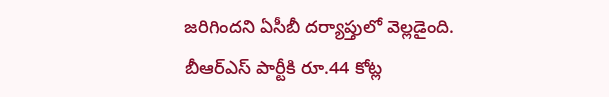జరిగిందని ఏసీబీ దర్యాప్తులో వెల్లడైంది. బీఆర్ఎస్ పార్టీకి రూ.44 కోట్ల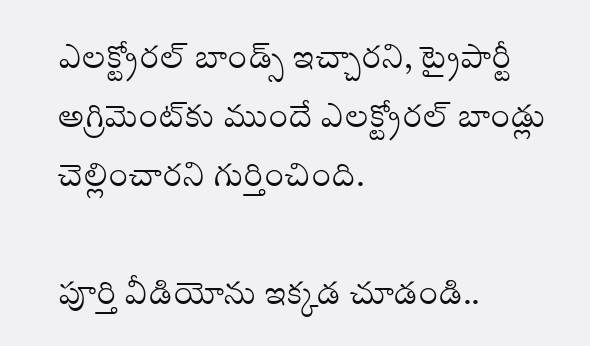ఎలక్ట్రోరల్ బాండ్స్ ఇచ్చారని, ట్రైపార్టీ అగ్రిమెంట్‌కు ముందే ఎలక్ట్రోరల్ బాండ్లు చెల్లించారని గుర్తించింది.

పూర్తి వీడియోను ఇక్కడ చూడండి..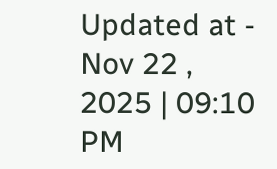Updated at - Nov 22 , 2025 | 09:10 PM